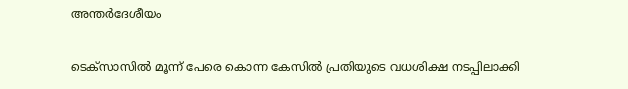അന്തർദേശീയം

ടെക്സാസിൽ മൂന്ന് പേരെ കൊന്ന കേസിൽ പ്രതിയുടെ വധശിക്ഷ നടപ്പിലാക്കി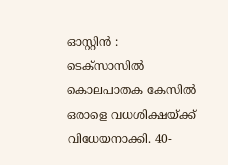ഓസ്റ്റിൻ : ടെക്സാസിൽ കൊലപാതക കേസിൽ ഒരാളെ വധശിക്ഷയ്ക്ക് വിധേയനാക്കി. 40-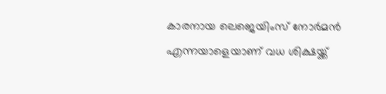കാരനായ ലെജെയിംസ് നോർമൻ എന്നയാളെയാണ് വധ ശിക്ഷയ്ക്ക്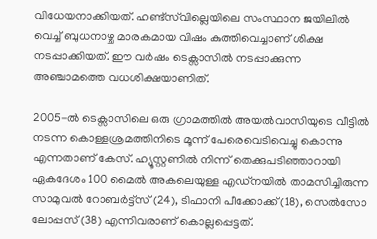വിധേയനാക്കിയത്. ഹണ്ട്സ്‌വില്ലെയിലെ സംസ്ഥാന ജയിലിൽ വെച്ച് ബുധനാഴ്ച മാരകമായ വിഷം കുത്തിവെച്ചാണ് ശിക്ഷ നടപ്പാക്കിയത്. ഈ വർഷം ടെക്സാസിൽ നടപ്പാക്കുന്ന അഞ്ചാമത്തെ വധശിക്ഷയാണിത്.

2005-ൽ ടെക്സാസിലെ ഒരു ഗ്രാമത്തിൽ അയൽവാസിയുടെ വീട്ടിൽ നടന്ന കൊള്ളശ്രമത്തിനിടെ മൂന്ന് പേരെവെടിവെച്ചു കൊന്നു എന്നതാണ് കേസ്. ഹ്യൂസ്റ്റണിൽ നിന്ന് തെക്കുപടിഞ്ഞാറായി ഏകദേശം 100 മൈൽ അകലെയുള്ള എഡ്നയിൽ താമസിച്ചിരുന്ന സാമുവൽ റോബർട്ട്സ് (24), ടിഫാനി പീക്കോക്ക് (18), സെൽസോ ലോപ്പസ് (38) എന്നിവരാണ് കൊല്ലപ്പെട്ടത്.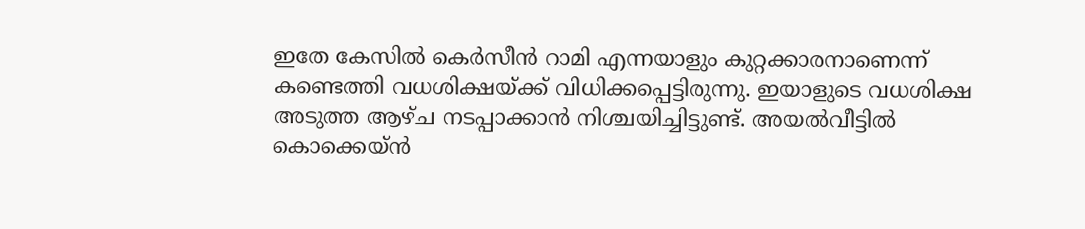ഇതേ കേസിൽ കെർസീൻ റാമി എന്നയാളും കുറ്റക്കാരനാണെന്ന് കണ്ടെത്തി വധശിക്ഷയ്ക്ക് വിധിക്കപ്പെട്ടിരുന്നു. ഇയാളുടെ വധശിക്ഷ അടുത്ത ആഴ്ച നടപ്പാക്കാൻ നിശ്ചയിച്ചിട്ടുണ്ട്. അയൽവീട്ടിൽ കൊക്കെയ്ൻ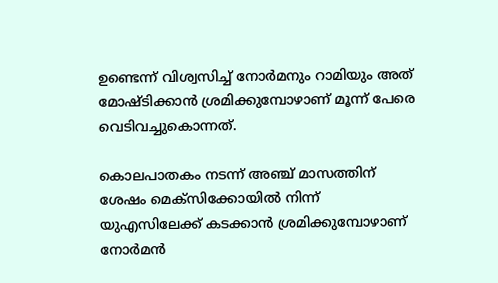ഉണ്ടെന്ന് വിശ്വസിച്ച് നോർമനും റാമിയും അത് മോഷ്ടിക്കാൻ ശ്രമിക്കുമ്പോഴാണ് മൂന്ന് പേരെ വെടിവച്ചുകൊന്നത്.

കൊലപാതകം നടന്ന് അഞ്ച് മാസത്തിന് ശേഷം മെക്സിക്കോയിൽ നിന്ന് യുഎസിലേക്ക് കടക്കാൻ ശ്രമിക്കുമ്പോഴാണ് നോർമൻ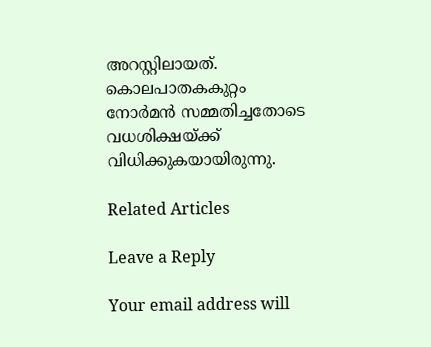അറസ്റ്റിലായത്. കൊലപാതകകുറ്റം നോർമൻ സമ്മതിച്ചതോടെ വധശിക്ഷയ്ക്ക് വിധിക്കുകയായിരുന്നു.

Related Articles

Leave a Reply

Your email address will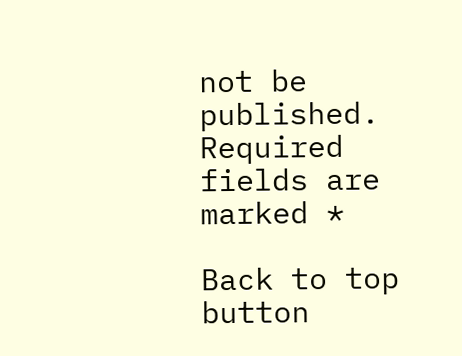not be published. Required fields are marked *

Back to top button